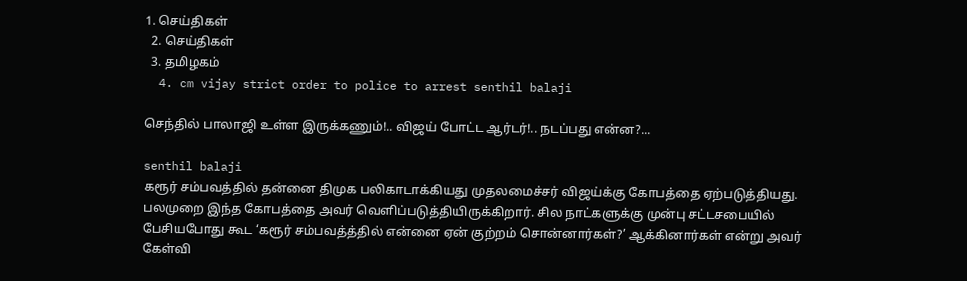1. செய்திகள்
  2. செய்திகள்
  3. த‌மிழக‌ம்
  4. cm vijay strict order to police to arrest senthil balaji

செந்தில் பாலாஜி உள்ள இருக்கணும்!.. விஜய் போட்ட ஆர்டர்!.. நடப்பது என்ன?...

senthil balaji
கரூர் சம்பவத்தில் தன்னை திமுக பலிகாடாக்கியது முதலமைச்சர் விஜய்க்கு கோபத்தை ஏற்படுத்தியது. பலமுறை இந்த கோபத்தை அவர் வெளிப்படுத்தியிருக்கிறார். சில நாட்களுக்கு முன்பு சட்டசபையில் பேசியபோது கூட ‘கரூர் சம்பவத்த்தில் என்னை ஏன் குற்றம் சொன்னார்கள்?’ ஆக்கினார்கள் என்று அவர் கேள்வி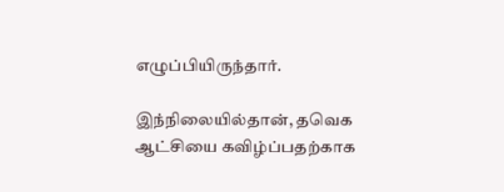எழுப்பியிருந்தார்.

இந்நிலையில்தான், தவெக ஆட்சியை கவிழ்ப்பதற்காக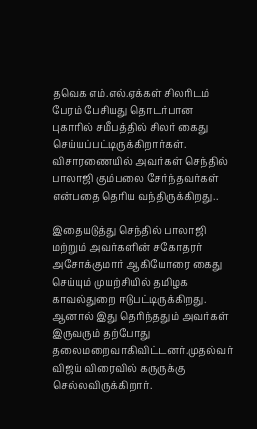தவெக எம்.எல்.ஏக்கள் சிலரிடம் பேரம் பேசியது தொடர்பான புகாரில் சமீபத்தில் சிலர் கைது செய்யப்பட்டிருக்கிறார்கள். விசாரணையில் அவர்கள் செந்தில் பாலாஜி கும்பலை சேர்ந்தவர்கள் என்பதை தெரிய வந்திருக்கிறது..

இதையடுத்து செந்தில் பாலாஜி மற்றும் அவர்களின் சகோதரர் அசோக்குமார் ஆகியோரை கைது செய்யும் முயற்சியில் தமிழக காவல்துறை ஈடுபட்டிருக்கிறது. ஆனால் இது தெரிந்ததும் அவர்கள் இருவரும் தற்போது தலைமறைவாகிவிட்டனர்.முதல்வர் விஜய் விரைவில் கருருக்கு செல்லவிருக்கிறார்.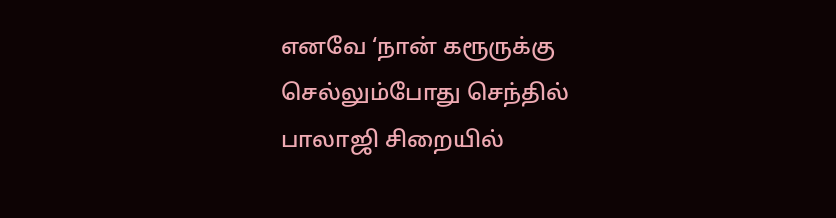எனவே ‘நான் கரூருக்கு செல்லும்போது செந்தில் பாலாஜி சிறையில்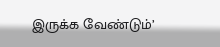இருக்க வேண்டும்’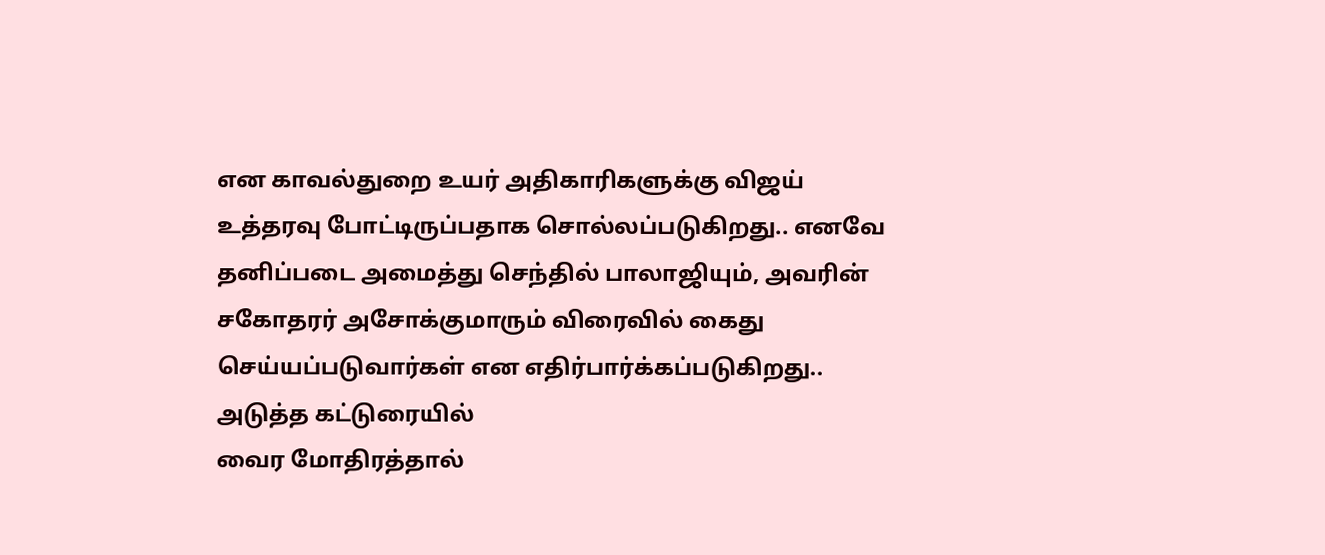என காவல்துறை உயர் அதிகாரிகளுக்கு விஜய் உத்தரவு போட்டிருப்பதாக சொல்லப்படுகிறது.. எனவே தனிப்படை அமைத்து செந்தில் பாலாஜியும், அவரின் சகோதரர் அசோக்குமாரும் விரைவில் கைது செய்யப்படுவார்கள் என எதிர்பார்க்கப்படுகிறது..
அடுத்த கட்டுரையில்
வைர மோதிரத்தால்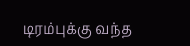டிரம்புக்கு வந்த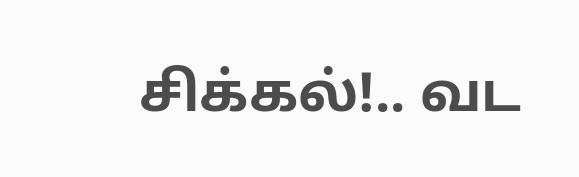சிக்கல்!.. வட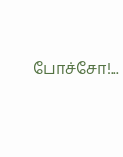போச்சோ!...